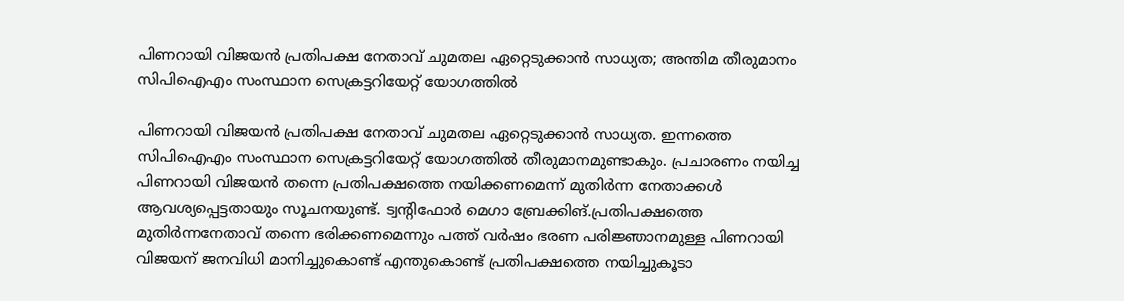പിണറായി വിജയൻ പ്രതിപക്ഷ നേതാവ് ചുമതല ഏറ്റെടുക്കാൻ സാധ്യത; അന്തിമ തീരുമാനം സിപിഐഎം സംസ്ഥാന സെക്രട്ടറിയേറ്റ് യോഗത്തിൽ

പിണറായി വിജയൻ പ്രതിപക്ഷ നേതാവ് ചുമതല ഏറ്റെടുക്കാൻ സാധ്യത. ഇന്നത്തെ സിപിഐഎം സംസ്ഥാന സെക്രട്ടറിയേറ്റ് യോഗത്തിൽ തീരുമാനമുണ്ടാകും. പ്രചാരണം നയിച്ച പിണറായി വിജയൻ തന്നെ പ്രതിപക്ഷത്തെ നയിക്കണമെന്ന് മുതിർന്ന നേതാക്കൾ ആവശ്യപ്പെട്ടതായും സൂചനയുണ്ട്. ട്വന്റിഫോർ മെഗാ ബ്രേക്കിങ്.പ്രതിപക്ഷത്തെ മുതിർന്നനേതാവ് തന്നെ ഭരിക്കണമെന്നും പത്ത് വർഷം ഭരണ പരിജ്ഞാനമുള്ള പിണറായി വിജയന് ജനവിധി മാനിച്ചുകൊണ്ട് എന്തുകൊണ്ട് പ്രതിപക്ഷത്തെ നയിച്ചുകൂടാ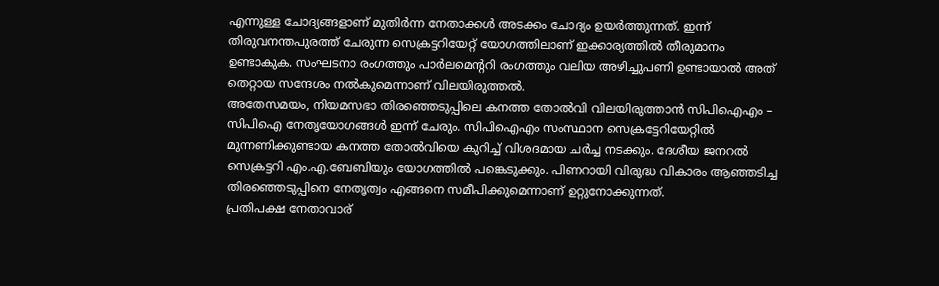എന്നുള്ള ചോദ്യങ്ങളാണ് മുതിർന്ന നേതാക്കൾ അടക്കം ചോദ്യം ഉയർത്തുന്നത്. ഇന്ന് തിരുവനന്തപുരത്ത് ചേരുന്ന സെക്രട്ടറിയേറ്റ് യോഗത്തിലാണ് ഇക്കാര്യത്തിൽ തീരുമാനം ഉണ്ടാകുക. സംഘടനാ രംഗത്തും പാർലമെന്ററി രംഗത്തും വലിയ അഴിച്ചുപണി ഉണ്ടായാൽ അത് തെറ്റായ സന്ദേശം നൽകുമെന്നാണ് വിലയിരുത്തൽ.
അതേസമയം, നിയമസഭാ തിരഞ്ഞെടുപ്പിലെ കനത്ത തോൽവി വിലയിരുത്താൻ സിപിഐഎം – സിപിഐ നേതൃയോഗങ്ങൾ ഇന്ന് ചേരും. സിപിഐഎം സംസ്ഥാന സെക്രട്ടേറിയേറ്റിൽ മുന്നണിക്കുണ്ടായ കനത്ത തോൽവിയെ കുറിച്ച് വിശദമായ ചർച്ച നടക്കും. ദേശീയ ജനറൽ സെക്രട്ടറി എം.എ.ബേബിയും യോഗത്തിൽ പങ്കെടുക്കും. പിണറായി വിരുദ്ധ വികാരം ആഞ്ഞടിച്ച തിരഞ്ഞെടുപ്പിനെ നേതൃത്വം എങ്ങനെ സമീപിക്കുമെന്നാണ് ഉറ്റുനോക്കുന്നത്.
പ്രതിപക്ഷ നേതാവാര്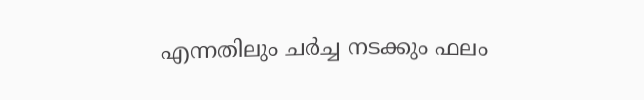എന്നതിലും ചർച്ച നടക്കും ഫലം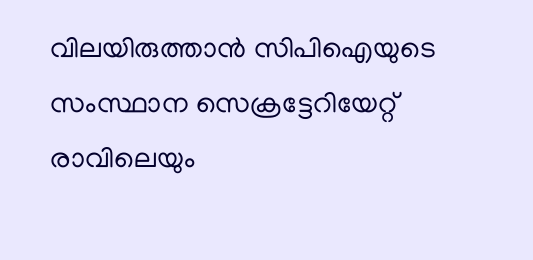വിലയിരുത്താൻ സിപിഐയുടെ സംസ്ഥാന സെക്രട്ടേറിയേറ്റ് രാവിലെയും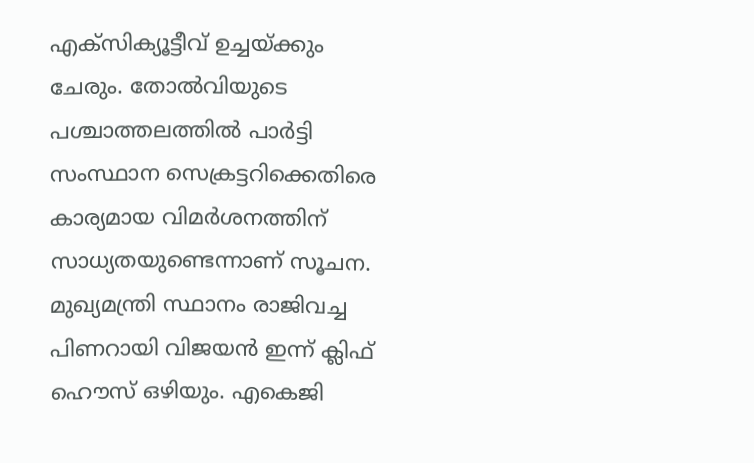എക്സിക്യൂട്ടീവ് ഉച്ചയ്ക്കും ചേരും. തോൽവിയുടെ പശ്ചാത്തലത്തിൽ പാർട്ടി സംസ്ഥാന സെക്രട്ടറിക്കെതിരെ കാര്യമായ വിമർശനത്തിന് സാധ്യതയുണ്ടെന്നാണ് സൂചന. മുഖ്യമന്ത്രി സ്ഥാനം രാജിവച്ച പിണറായി വിജയൻ ഇന്ന് ക്ലിഫ് ഹൌസ് ഒഴിയും. എകെജി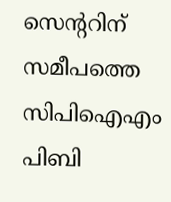സെന്ററിന് സമീപത്തെ സിപിഐഎം പിബി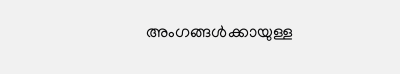അംഗങ്ങൾക്കായുള്ള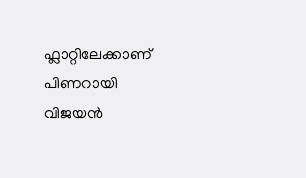ഫ്ലാറ്റിലേക്കാണ് പിണറായി വിജയൻ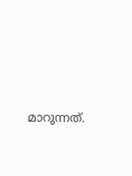മാറുന്നത്.